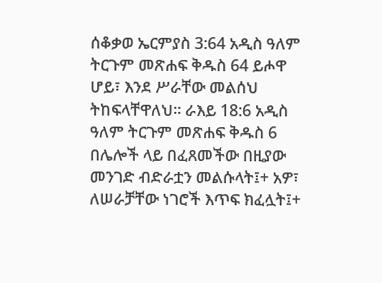ሰቆቃወ ኤርምያስ 3:64 አዲስ ዓለም ትርጉም መጽሐፍ ቅዱስ 64 ይሖዋ ሆይ፣ እንደ ሥራቸው መልሰህ ትከፍላቸዋለህ። ራእይ 18:6 አዲስ ዓለም ትርጉም መጽሐፍ ቅዱስ 6 በሌሎች ላይ በፈጸመችው በዚያው መንገድ ብድራቷን መልሱላት፤+ አዎ፣ ለሠራቻቸው ነገሮች እጥፍ ክፈሏት፤+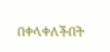በቀላቀለችበት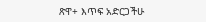ጽዋ+ እጥፍ አድርጋችሁ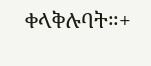ቀላቅሉባት።+